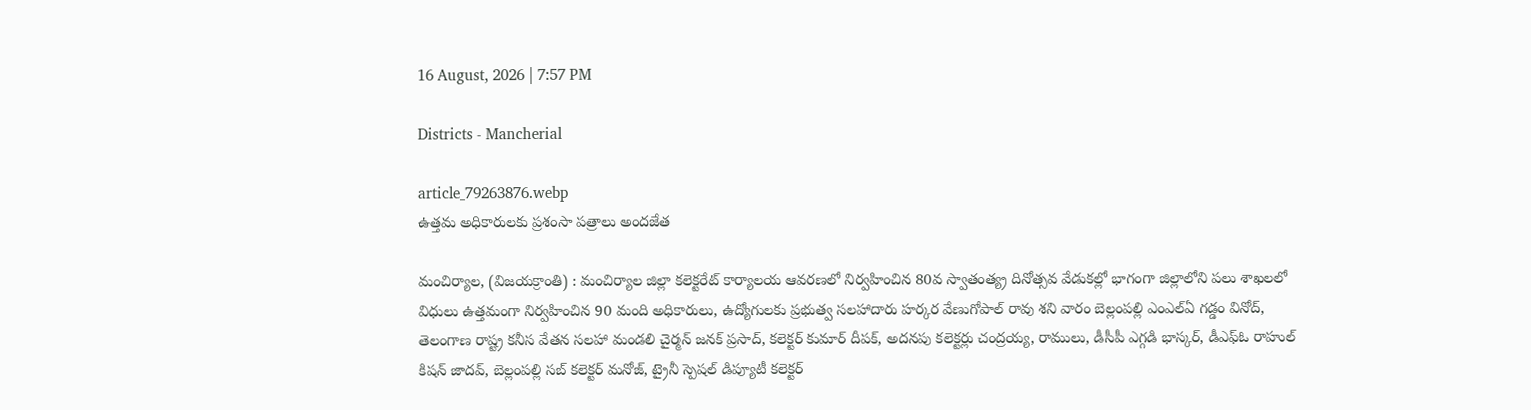16 August, 2026 | 7:57 PM

Districts - Mancherial

article_79263876.webp
ఉత్తమ అధికారులకు ప్రశంసా పత్రాలు అందజేత

మంచిర్యాల, (విజయక్రాంతి) : మంచిర్యాల జిల్లా కలెక్టరేట్ కార్యాలయ ఆవరణలో నిర్వహించిన 80వ స్వాతంత్య్ర దినోత్సవ వేడుకల్లో భాగంగా జిల్లాలోని పలు శాఖలలో విధులు ఉత్తమంగా నిర్వహించిన 90 మంది అధికారులు, ఉద్యోగులకు ప్రభుత్వ సలహాదారు హర్కర వేణుగోపాల్ రావు శని వారం బెల్లంపల్లి ఎంఎల్ఏ గడ్డం వినోద్, తెలంగాణ రాష్ట్ర కనీస వేతన సలహా మండలి చైర్మన్ జనక్ ప్రసాద్, కలెక్టర్ కుమార్ దీపక్, అదనపు కలెక్టర్లు చంద్రయ్య, రాములు, డీసీపీ ఎగ్గడి భాస్కర్, డీఎఫ్ఓ రాహుల్ కిషన్ జాదవ్, బెల్లంపల్లి సబ్ కలెక్టర్ మనోజ్, ట్రైనీ స్పెషల్ డిప్యూటీ కలెక్టర్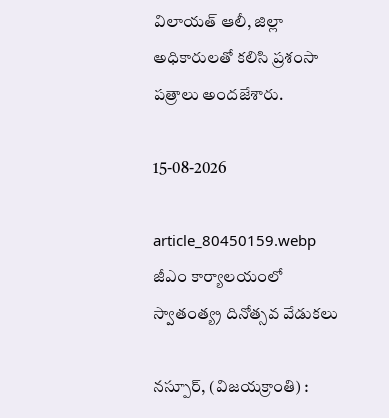విలాయత్ ఆలీ, జిల్లా అధికారులతో కలిసి ప్రశంసా పత్రాలు అందజేశారు.

15-08-2026

article_80450159.webp
జీఎం కార్యాలయంలో స్వాతంత్య్ర దినోత్సవ వేడుకలు

నస్పూర్, (విజయక్రాంతి) :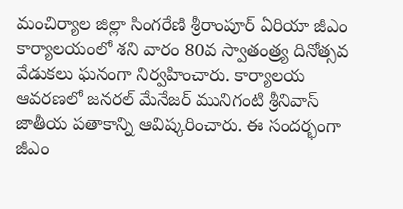మంచిర్యాల జిల్లా సింగరేణి శ్రీరాంపూర్ ఏరియా జీఎం కార్యాలయంలో శని వారం 80వ స్వాతంత్ర్య దినోత్సవ వేడుకలు ఘనంగా నిర్వహించారు. కార్యాలయ ఆవరణలో జనరల్ మేనేజర్ మునిగంటి శ్రీనివాస్ జాతీయ పతాకాన్ని ఆవిష్కరించారు. ఈ సందర్భంగా జీఎం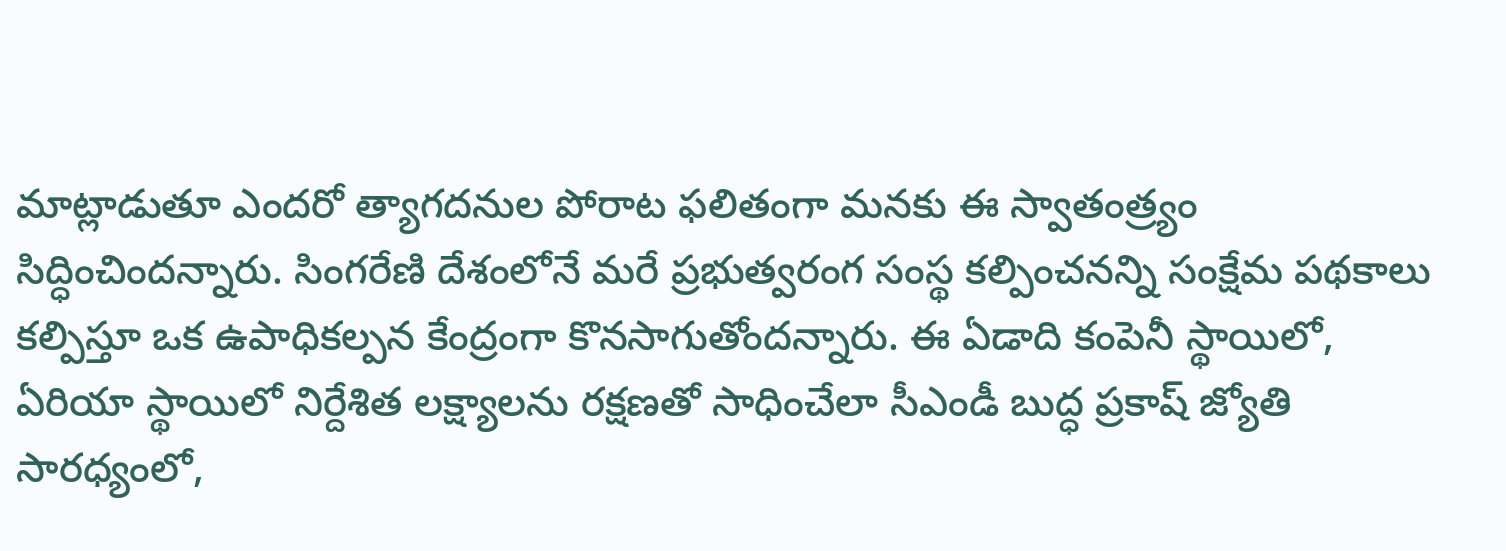మాట్లాడుతూ ఎందరో త్యాగదనుల పోరాట ఫలితంగా మనకు ఈ స్వాతంత్ర్యం సిద్ధించిందన్నారు. సింగరేణి దేశంలోనే మరే ప్రభుత్వరంగ సంస్థ కల్పించనన్ని సంక్షేమ పథకాలు కల్పిస్తూ ఒక ఉపాధికల్పన కేంద్రంగా కొనసాగుతోందన్నారు. ఈ ఏడాది కంపెనీ స్థాయిలో, ఏరియా స్థాయిలో నిర్దేశిత లక్ష్యాలను రక్షణతో సాధించేలా సీఎండీ బుద్ధ ప్రకాష్ జ్యోతి సారధ్యంలో,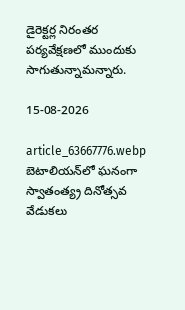డైరెక్టర్ల నిరంతర పర్యవేక్షణలో ముందుకు సాగుతున్నామన్నారు.

15-08-2026

article_63667776.webp
బెటాలియన్‌లో ఘనంగా స్వాతంత్య్ర దినోత్సవ వేడుకలు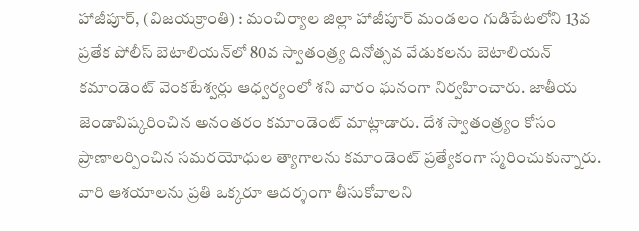హాజీపూర్, (విజయక్రాంతి) : మంచిర్యాల జిల్లా హాజీపూర్ మండలం గుడిపేటలోని 13వ ప్రతేక పోలీస్ బెటాలియన్‌లో 80వ స్వాతంత్ర్య దినోత్సవ వేడుకలను బెటాలియన్ కమాండెంట్ వెంకటేశ్వర్లు ఆధ్వర్యంలో శని వారం ఘనంగా నిర్వహించారు. జాతీయ జెండావిష్కరించిన అనంతరం కమాండెంట్ మాట్లాడారు. దేశ స్వాతంత్ర్యం కోసం ప్రాణాలర్పించిన సమరయోధుల త్యాగాలను కమాండెంట్ ప్రత్యేకంగా స్మరించుకున్నారు. వారి ఆశయాలను ప్రతి ఒక్కరూ ఆదర్శంగా తీసుకోవాలని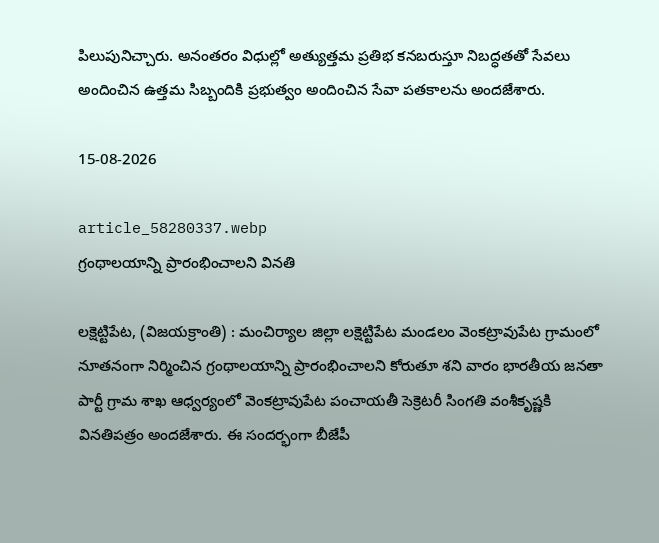పిలుపునిచ్చారు. అనంతరం విధుల్లో అత్యుత్తమ ప్రతిభ కనబరుస్తూ నిబద్ధతతో సేవలు అందించిన ఉత్తమ సిబ్బందికి ప్రభుత్వం అందించిన సేవా పతకాలను అందజేశారు.

15-08-2026

article_58280337.webp
గ్రంథాలయాన్ని ప్రారంభించాలని వినతి

లక్షెట్టిపేట, (విజయక్రాంతి) : మంచిర్యాల జిల్లా లక్షెట్టిపేట మండలం వెంకట్రావుపేట గ్రామంలో నూతనంగా నిర్మించిన గ్రంథాలయాన్ని ప్రారంభించాలని కోరుతూ శని వారం భారతీయ జనతా పార్టీ గ్రామ శాఖ ఆధ్వర్యంలో వెంకట్రావుపేట పంచాయతీ సెక్రెటరీ సింగతి వంశీకృష్ణకి వినతిపత్రం అందజేశారు. ఈ సందర్భంగా బీజేపీ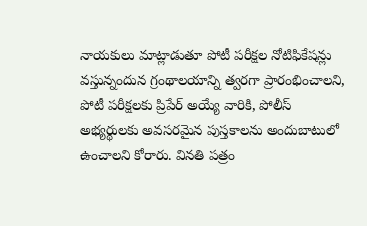నాయకులు మాట్లాడుతూ పోటీ పరీక్షల నోటిఫికేషన్లు వస్తున్నందున గ్రంథాలయాన్ని త్వరగా ప్రారంభించాలని, పోటీ పరీక్షలకు ప్రిపేర్ అయ్యే వారికి, పోలీస్ అభ్యర్థులకు అవసరమైన పుస్తకాలను అందుబాటులో ఉంచాలని కోరారు. వినతి పత్రం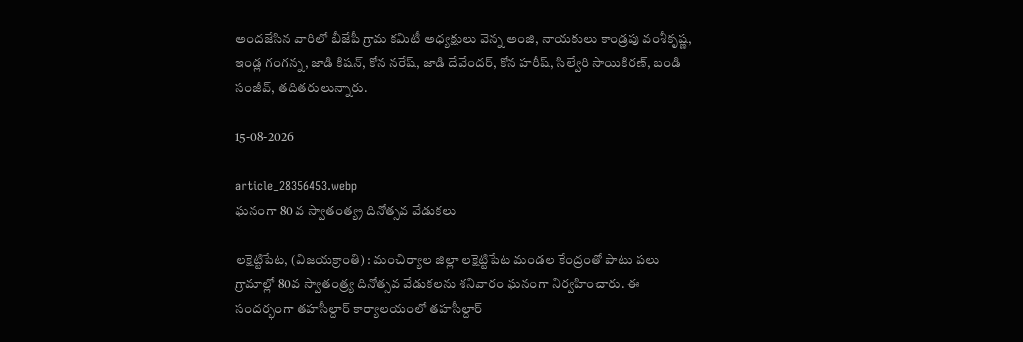అందజేసిన వారిలో బీజేపీ గ్రామ కమిటీ అధ్యక్షులు వెన్న అంజి, నాయకులు కాండ్రపు వంశీకృష్ణ, ఇండ్ల గంగన్న, జాడి కిషన్, కోన నరేష్, జాడి దేవేందర్, కోన హరీష్, సిల్వేరి సాయికిరణ్, బండి సంజీవ్, తదితరులున్నారు.

15-08-2026

article_28356453.webp
ఘనంగా 80 వ స్వాతంత్య్ర దినోత్సవ వేడుకలు

లక్షెట్టిపేట, (విజయక్రాంతి) : మంచిర్యాల జిల్లా లక్షెట్టిపేట మండల కేంద్రంతో పాటు పలు గ్రామాల్లో 80వ స్వాతంత్ర్య దినోత్సవ వేడుకలను శనివారం ఘనంగా నిర్వహించారు. ఈ సందర్భంగా తహసీల్దార్ కార్యాలయంలో తహసీల్దార్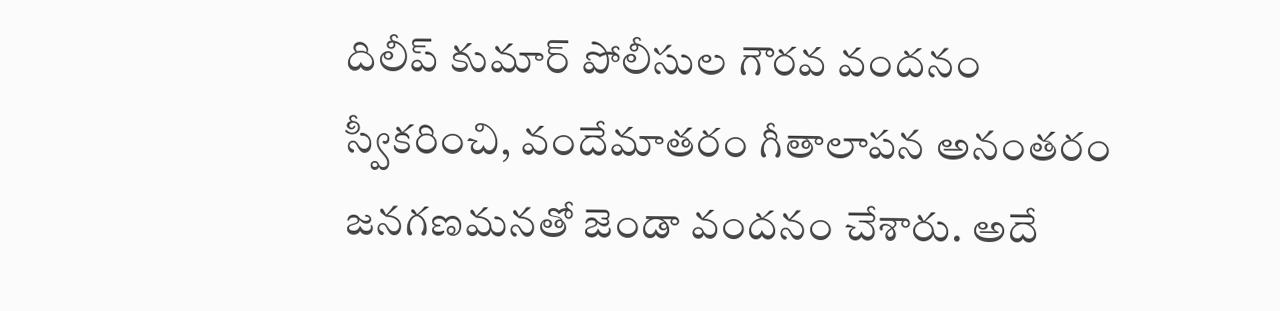దిలీప్ కుమార్ పోలీసుల గౌరవ వందనం స్వీకరించి, వందేమాతరం గీతాలాపన అనంతరం జనగణమనతో జెండా వందనం చేశారు. అదే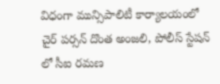విధంగా మున్సిపాలిటీ కార్యాలయంలో చైర్ పర్సన్ దొంత అంజలి, పోలీస్ స్టేషన్ లో సీఐ రమణ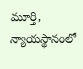మూర్తి, న్యాయస్థానంలో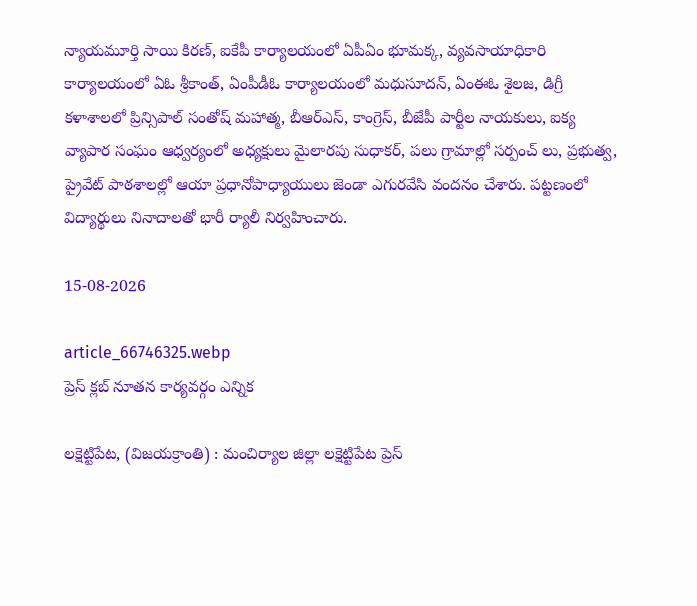న్యాయమూర్తి సాయి కిరణ్, ఐకేపీ కార్యాలయంలో ఏపీఏం భూమక్క, వ్యవసాయాధికారి కార్యాలయంలో ఏఓ శ్రీకాంత్, ఏంపీడీఓ కార్యాలయంలో మధుసూదన్, ఏంఈఓ శైలజ, డిగ్రీ కళాశాలలో ప్రిన్సిపాల్ సంతోష్ మహాత్మ, బీఆర్ఎస్, కాంగ్రెస్, బీజేపీ పార్టీల నాయకులు, ఐక్య వ్యాపార సంఘం ఆధ్వర్యంలో అధ్యక్షులు మైలారపు సుధాకర్, పలు గ్రామాల్లో సర్పంచ్ లు, ప్రభుత్వ, ప్రైవేట్ పాఠశాలల్లో ఆయా ప్రధానోపాధ్యాయులు జెండా ఎగురవేసి వందనం చేశారు. పట్టణంలో విద్యార్థులు నినాదాలతో భారీ ర్యాలీ నిర్వహించారు.

15-08-2026

article_66746325.webp
ప్రెస్ క్లబ్ నూతన కార్యవర్గం ఎన్నిక

లక్షెట్టిపేట, (విజయక్రాంతి) : మంచిర్యాల జిల్లా లక్షెట్టిపేట ప్రెస్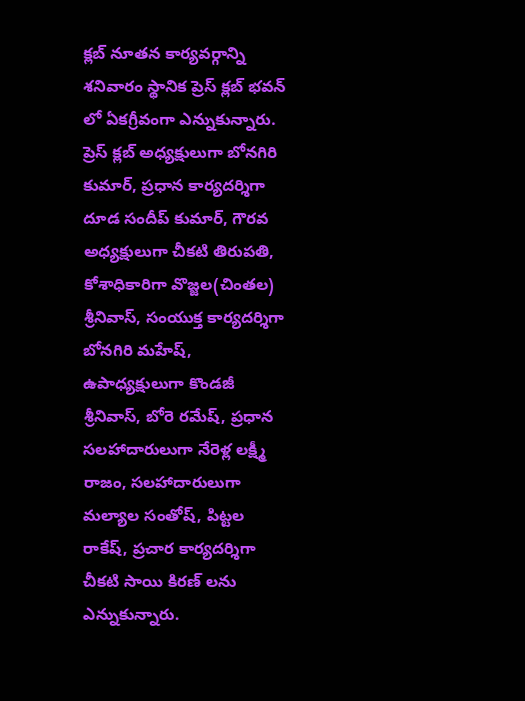క్లబ్ నూతన కార్యవర్గాన్ని శనివారం స్థానిక ప్రెస్ క్లబ్ భవన్ లో ఏకగ్రీవంగా ఎన్నుకున్నారు. ప్రెస్ క్లబ్ అధ్యక్షులుగా బోనగిరి కుమార్, ప్రధాన కార్యదర్శిగా దూడ సందీప్ కుమార్, గౌరవ అధ్యక్షులుగా చీకటి తిరుపతి, కోశాధికారిగా వొజ్జల(చింతల) శ్రీనివాస్, సంయుక్త కార్యదర్శిగా బోనగిరి మహేష్, ఉపాధ్యక్షులుగా కొండజీ శ్రీనివాస్, బోరె రమేష్, ప్రధాన సలహాదారులుగా నేరెళ్ల లక్ష్మీ రాజం, సలహాదారులుగా మల్యాల సంతోష్, పిట్టల రాకేష్, ప్రచార కార్యదర్శిగా చీకటి సాయి కిరణ్ లను ఎన్నుకున్నారు.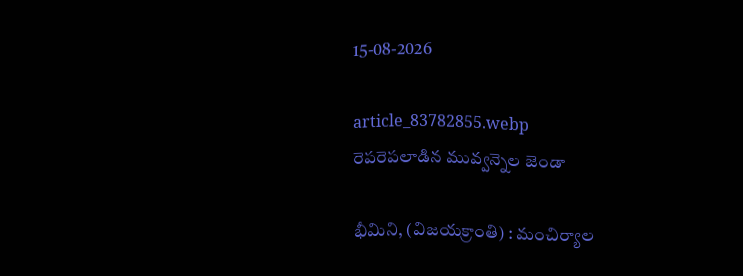15-08-2026

article_83782855.webp
రెపరెపలాడిన మువ్వన్నెల జెండా

భీమిని, (విజయక్రాంతి) : మంచిర్యాల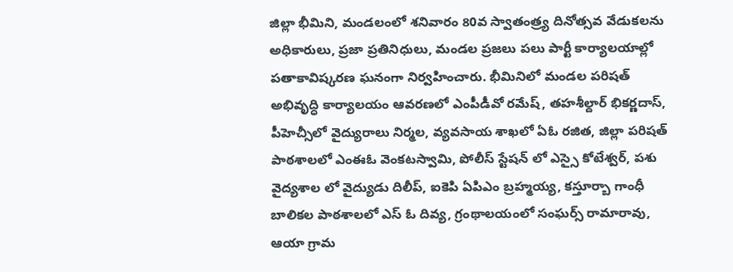జిల్లా భీమిని, మండలంలో శనివారం 80వ స్వాతంత్ర్య దినోత్సవ వేడుకలను అధికారులు, ప్రజా ప్రతినిధులు, మండల ప్రజలు పలు పార్టీ కార్యాలయాల్లో పతాకావిష్కరణ ఘనంగా నిర్వహించారు. భీమినిలో మండల పరిషత్ అభివృద్ధి కార్యాలయం ఆవరణలో ఎంపీడీవో రమేష్, తహశీల్దార్ భికర్ణదాస్, పీహెచ్సీలో వైద్యురాలు నిర్మల, వ్యవసాయ శాఖలో ఏఓ రజిత, జిల్లా పరిషత్ పాఠశాలలో ఎంఈఓ వెంకటస్వామి, పోలీస్ స్టేషన్ లో ఎస్సై కోటేశ్వర్, పశు వైద్యశాల లో వైద్యుడు దిలీప్, ఐకెపి ఏపిఎం బ్రహ్మయ్య, కస్తూర్బా గాంధీ బాలికల పాఠశాలలో ఎస్ ఓ దివ్య, గ్రంథాలయంలో సంఘర్స్ రామారావు, ఆయా గ్రామ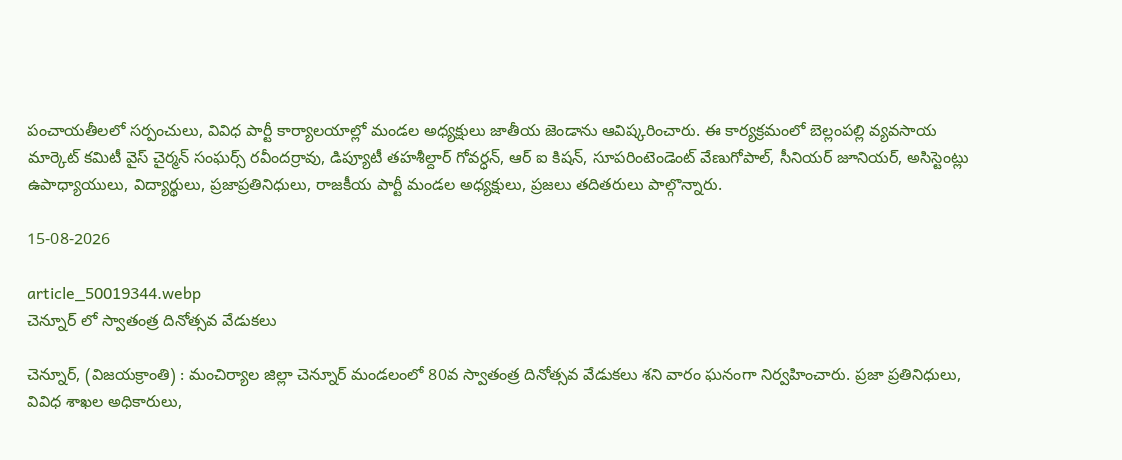పంచాయతీలలో సర్పంచులు, వివిధ పార్టీ కార్యాలయాల్లో మండల అధ్యక్షులు జాతీయ జెండాను ఆవిష్కరించారు. ఈ కార్యక్రమంలో బెల్లంపల్లి వ్యవసాయ మార్కెట్ కమిటీ వైస్ చైర్మన్ సంఘర్స్ రవీందర్రావు, డిప్యూటీ తహశీల్దార్ గోవర్ధన్, ఆర్ ఐ కిషన్, సూపరింటెండెంట్ వేణుగోపాల్, సీనియర్ జూనియర్, అసిస్టెంట్లు ఉపాధ్యాయులు, విద్యార్థులు, ప్రజాప్రతినిధులు, రాజకీయ పార్టీ మండల అధ్యక్షులు, ప్రజలు తదితరులు పాల్గొన్నారు.

15-08-2026

article_50019344.webp
చెన్నూర్ లో స్వాతంత్ర దినోత్సవ వేడుకలు

చెన్నూర్, (విజయక్రాంతి) : మంచిర్యాల జిల్లా చెన్నూర్ మండలంలో 80వ స్వాతంత్ర దినోత్సవ వేడుకలు శని వారం ఘనంగా నిర్వహించారు. ప్రజా ప్రతినిధులు, వివిధ శాఖల అధికారులు,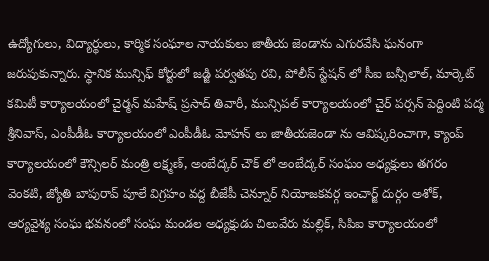ఉద్యోగులు, విద్యార్థులు, కార్మిక సంఘాల నాయకులు జాతీయ జెండాను ఎగురవేసి ఘనంగా జరుపుకున్నారు. స్థానిక మున్సిఫ్ కోర్టులో జడ్జి పర్వతపు రవి, పోలీస్ స్టేషన్ లో సీఐ బన్సీలాల్, మార్కెట్ కమిటీ కార్యాలయంలో చైర్మన్ మహేష్ ప్రసాద్ తివారీ, మున్సిపల్ కార్యాలయంలో చైర్ పర్సన్ పెద్దింటి పద్మ శ్రీనివాస్, ఎంపీడీఓ కార్యాలయంలో ఎంపీడీఓ మోహన్ లు జాతీయజెండా ను ఆవిష్కరించాగా, క్యాంప్ కార్యాలయంలో కౌన్సిలర్ మంత్రి లక్ష్మణ్, అంబేద్కర్ చౌక్ లో అంబేద్కర్ సంఘం అధ్యక్షులు తగరం వెంకటి, జ్యోతి బాపురావ్ పూలే విగ్రహం వద్ద బీజేపీ చెన్నూర్ నియోజకవర్గ ఇంచార్జ్ దుర్గం అశోక్, ఆర్యవైశ్య సంఘ భవనంలో సంఘ మండల అధ్యక్షుడు చిలువేరు మల్లిక్, సిపిఐ కార్యాలయంలో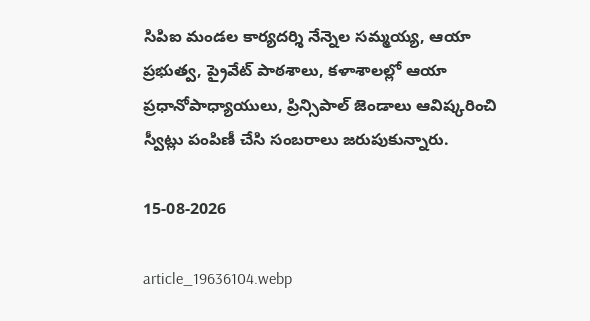సిపిఐ మండల కార్యదర్శి నేన్నెల సమ్మయ్య, ఆయా ప్రభుత్వ, ప్రైవేట్ పాఠశాలు, కళాశాలల్లో ఆయా ప్రధానోపాధ్యాయులు, ప్రిన్సిపాల్ జెండాలు ఆవిష్కరించి స్వీట్లు పంపిణీ చేసి సంబరాలు జరుపుకున్నారు.

15-08-2026

article_19636104.webp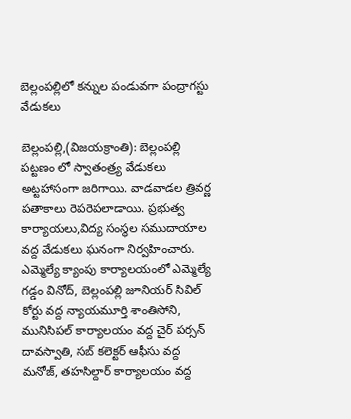బెల్లంపల్లిలో కన్నుల పండువగా పంద్రాగస్టు వేడుకలు

బెల్లంపల్లి,(విజయక్రాంతి): బెల్లంపల్లి పట్టణం లో స్వాతంత్ర్య వేడుకలు అట్టహాసంగా జరిగాయి. వాడవాడల త్రివర్ణ పతాకాలు రెపరెపలాడాయి. ప్రభుత్వ కార్యాయలు,విద్య సంస్థల సముదాయాల వద్ద వేడుకలు ఘనంగా నిర్వహించారు. ఎమ్మెల్యే క్యాంపు కార్యాలయంలో ఎమ్మెల్యే గడ్డం వినోద్, బెల్లంపల్లి జూనియర్ సివిల్ కోర్టు వద్ద న్యాయమూర్తి శాంతిసోని, మునిసిపల్ కార్యాలయం వద్ద చైర్ పర్సన్ దావస్వాతి, సబ్ కలెక్టర్ ఆఫీసు వద్ద మనోజ్, తహసిల్దార్ కార్యాలయం వద్ద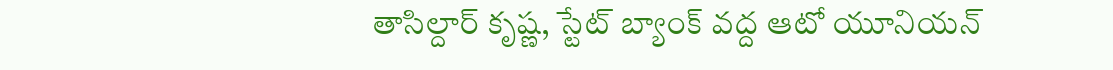తాసిల్దార్ కృష్ణ, స్టేట్ బ్యాంక్ వద్ద ఆటో యూనియన్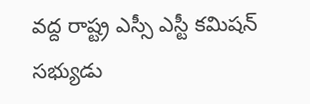వద్ద రాష్ట్ర ఎస్సీ ఎస్టీ కమిషన్ సభ్యుడు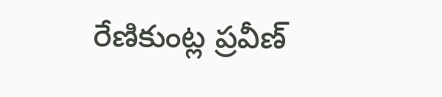రేణికుంట్ల ప్రవీణ్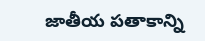జాతీయ పతాకాన్ని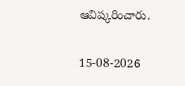ఆవిష్కరించారు.

15-08-2026